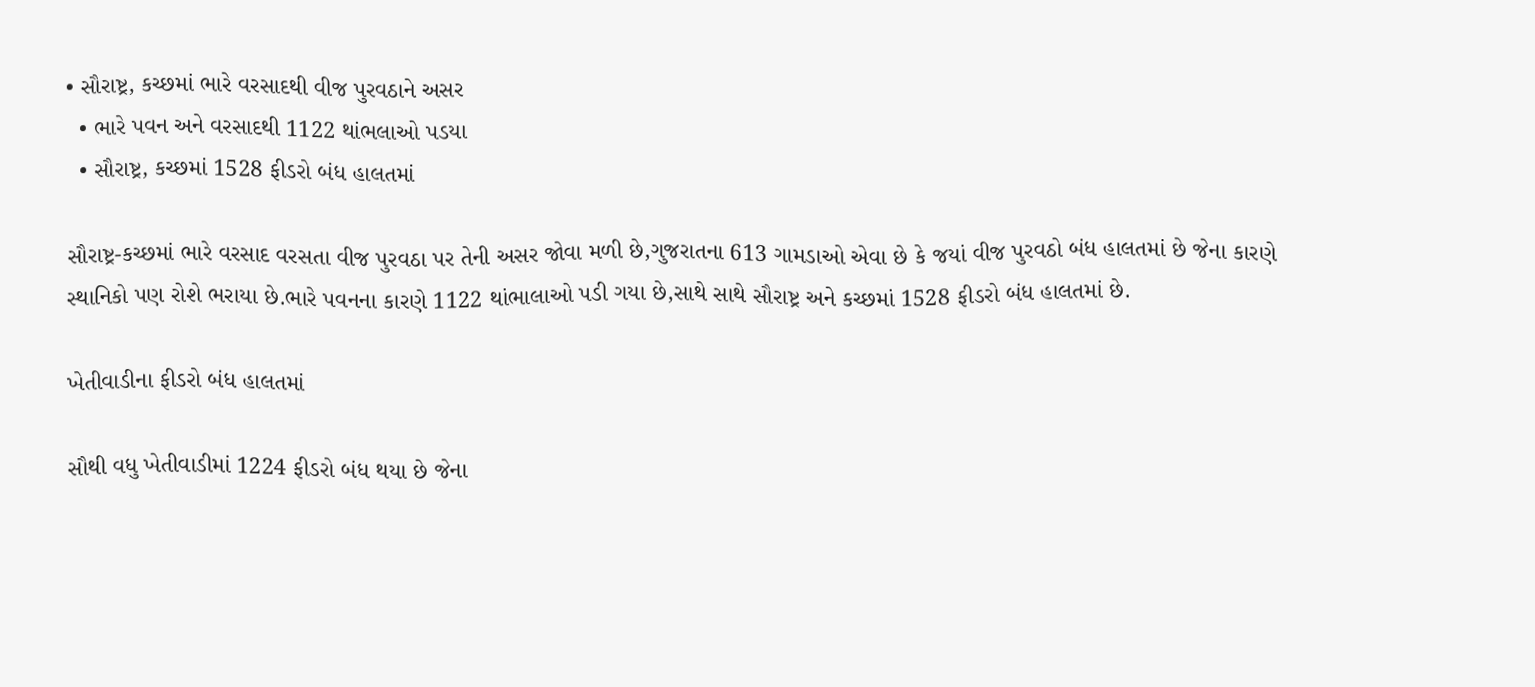• સૌરાષ્ટ્ર, કચ્છમાં ભારે વરસાદથી વીજ પુરવઠાને અસર
  • ભારે પવન અને વરસાદથી 1122 થાંભલાઓ પડયા
  • સૌરાષ્ટ્ર, કચ્છમાં 1528 ફીડરો બંધ હાલતમાં

સૌરાષ્ટ્ર-કચ્છમાં ભારે વરસાદ વરસતા વીજ પુરવઠા પર તેની અસર જોવા મળી છે,ગુજરાતના 613 ગામડાઓ એવા છે કે જયાં વીજ પુરવઠો બંધ હાલતમાં છે જેના કારણે સ્થાનિકો પણ રોશે ભરાયા છે.ભારે પવનના કારણે 1122 થાંભાલાઓ પડી ગયા છે,સાથે સાથે સૌરાષ્ટ્ર અને કચ્છમાં 1528 ફીડરો બંધ હાલતમાં છે.

ખેતીવાડીના ફીડરો બંધ હાલતમાં

સૌથી વધુ ખેતીવાડીમાં 1224 ફીડરો બંધ થયા છે જેના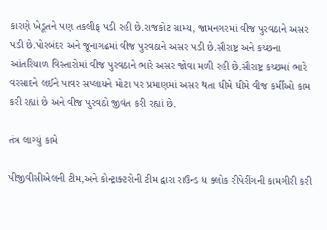કારણે ખેડૂતને પણ તકલીફ પડી રહી છે.રાજકોટ ગ્રામ્ય, જામનગરમાં વીજ પુરવઠાને અસર પડી છે.પોરબંદર અને જૂનાગઢમાં વીજ પુરવઠાને અસર પડી છે.સૌરાષ્ટ્ર અને કચ્છના આંતરિયાળ વિસ્તારોમાં વીજ પુરવઠાને ભારે અસર જોવા મળી રહી છે.સૌરાષ્ટ્ર કચ્છમાં ભારે વરસાદને લઈને પાવર સપ્લાયને મોટા પર પ્રમાણમાં અસર થતા ધીમે ધીમે વીજ કર્મીઓ કામ કરી રહ્યાં છે અને વીજ પુરવઠો જીવંત કરી રહ્યાં છે.

તંત્ર લાગ્યું કામે

પીજીવીસીએલની ટીમ,અને કોન્ટ્રાક્ટરોની ટીમ દ્વારા રાઉન્ડ ધ ક્લોક રીપેરીંગની કામગીરી કરી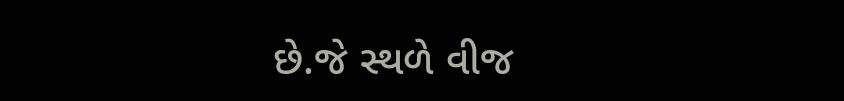છે.જે સ્થળે વીજ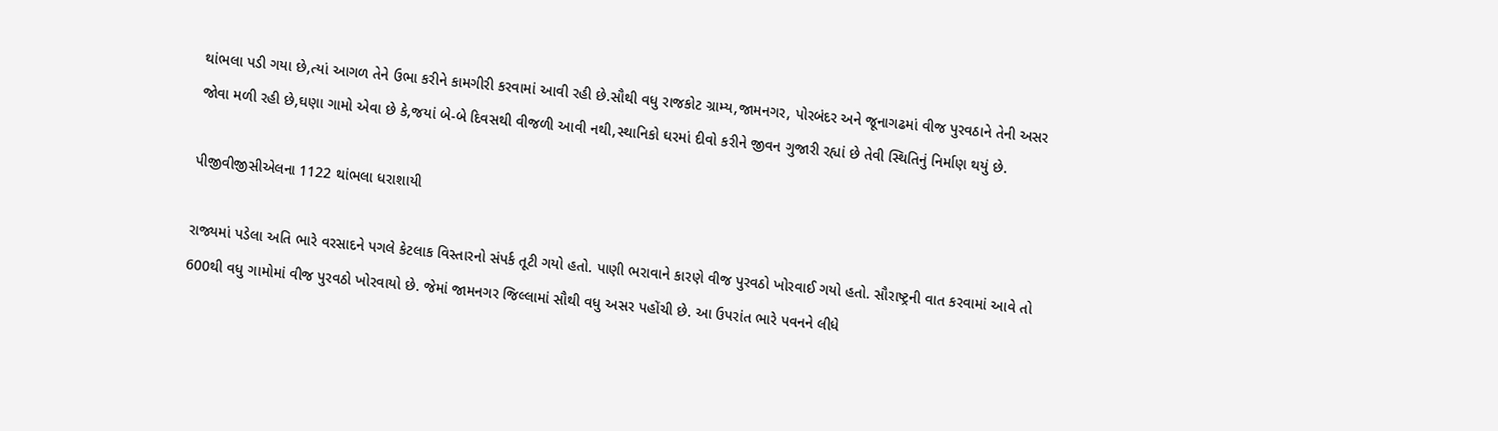થાંભલા પડી ગયા છે,ત્યાં આગળ તેને ઉભા કરીને કામગીરી કરવામાં આવી રહી છે.સૌથી વધુ રાજકોટ ગ્રામ્ય,જામનગર, પોરબંદર અને જૂનાગઢમાં વીજ પુરવઠાને તેની અસર જોવા મળી રહી છે,ઘણા ગામો એવા છે કે,જયાં બે-બે દિવસથી વીજળી આવી નથી,સ્થાનિકો ઘરમાં દીવો કરીને જીવન ગુજારી રહ્યાં છે તેવી સ્થિતિનું નિર્માણ થયું છે.

પીજીવીજીસીએલના 1122 થાંભલા ધરાશાયી

રાજ્યમાં પડેલા અતિ ભારે વરસાદને પગલે કેટલાક વિસ્તારનો સંપર્ક તૂટી ગયો હતો. પાણી ભરાવાને કારણે વીજ પુરવઠો ખોરવાઈ ગયો હતો. સૌરાષ્ટ્રની વાત કરવામાં આવે તો 600થી વધુ ગામોમાં વીજ પુરવઠો ખોરવાયો છે. જેમાં જામનગર જિલ્લામાં સૌથી વધુ અસર પહોંચી છે. આ ઉપરાંત ભારે પવનને લીધે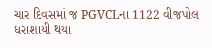ચાર દિવસમાં જ PGVCLના 1122 વીજપોલ ધરાશાયી થયા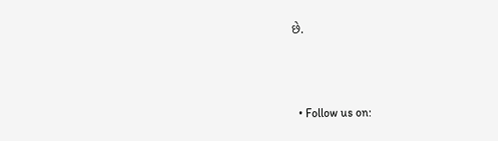છે.



  • Follow us on: